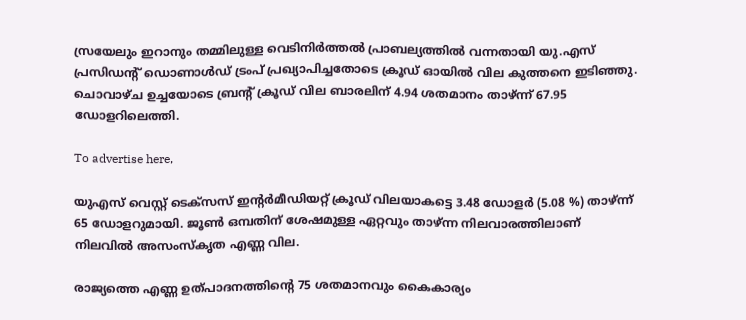സ്രയേലും ഇറാനും തമ്മിലുള്ള വെടിനിര്‍ത്തല്‍ പ്രാബല്യത്തില്‍ വന്നതായി യു.എസ് പ്രസിഡന്റ് ഡൊണാള്‍ഡ് ട്രംപ് പ്രഖ്യാപിച്ചതോടെ ക്രൂഡ് ഓയില്‍ വില കുത്തനെ ഇടിഞ്ഞു. ചൊവാഴ്ച ഉച്ചയോടെ ബ്രന്റ് ക്രൂഡ് വില ബാരലിന് 4.94 ശതമാനം താഴ്ന്ന് 67.95 ഡോളറിലെത്തി.

To advertise here,

യുഎസ് വെസ്റ്റ് ടെക്‌സസ് ഇന്റര്‍മീഡിയറ്റ് ക്രൂഡ് വിലയാകട്ടെ 3.48 ഡോളര്‍ (5.08 %) താഴ്ന്ന് 65 ഡോളറുമായി. ജൂണ്‍ ഒമ്പതിന് ശേഷമുള്ള ഏറ്റവും താഴ്ന്ന നിലവാരത്തിലാണ് നിലവില്‍ അസംസ്‌കൃത എണ്ണ വില.

രാജ്യത്തെ എണ്ണ ഉത്പാദനത്തിന്റെ 75 ശതമാനവും കൈകാര്യം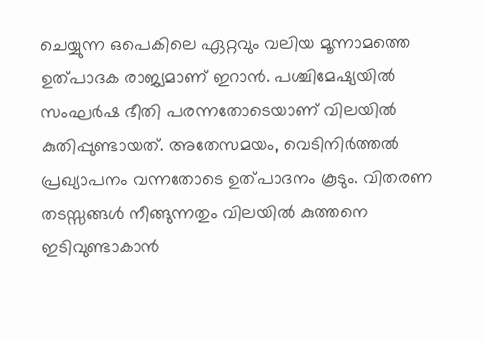ചെയ്യുന്ന ഒപെകിലെ ഏറ്റവും വലിയ മൂന്നാമത്തെ ഉത്പാദക രാജ്യമാണ് ഇറാന്‍. പശ്ചിമേഷ്യയില്‍ സംഘര്‍ഷ ഭീതി പരന്നതോടെയാണ് വിലയില്‍ കുതിപ്പുണ്ടായത്. അതേസമയം, വെടിനിര്‍ത്തല്‍ പ്രഖ്യാപനം വന്നതോടെ ഉത്പാദനം കൂടും. വിതരണ തടസ്സങ്ങള്‍ നീങ്ങുന്നതും വിലയില്‍ കുത്തനെ ഇടിവുണ്ടാകാന്‍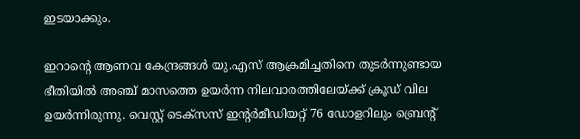ഇടയാക്കും.

ഇറാന്റെ ആണവ കേന്ദ്രങ്ങള്‍ യു.എസ് ആക്രമിച്ചതിനെ തുടര്‍ന്നുണ്ടായ ഭീതിയില്‍ അഞ്ച് മാസത്തെ ഉയര്‍ന്ന നിലവാരത്തിലേയ്ക്ക് ക്രൂഡ് വില ഉയര്‍ന്നിരുന്നു. വെസ്റ്റ് ടെക്‌സസ് ഇന്റര്‍മീഡിയറ്റ് 76 ഡോളറിലും ബ്രെന്റ്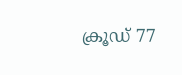ക്രൂഡ് 77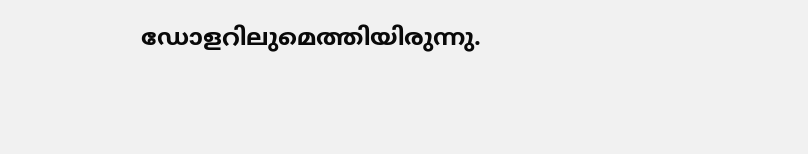ഡോളറിലുമെത്തിയിരുന്നു.